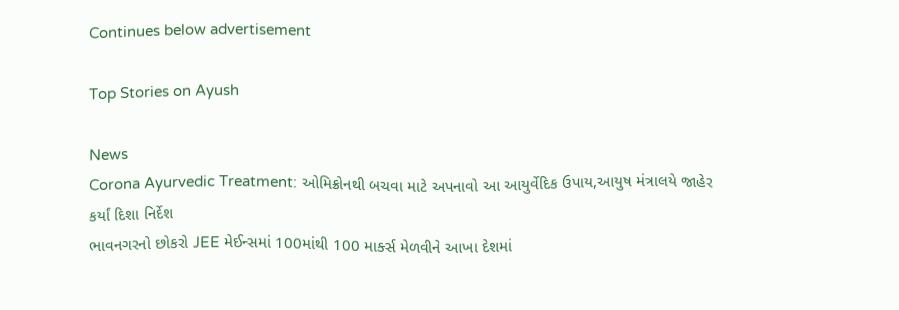Continues below advertisement

Top Stories on Ayush

News
Corona Ayurvedic Treatment: ઓમિક્રોનથી બચવા માટે અપનાવો આ આયુર્વેદિક ઉપાય,આયુષ મંત્રાલયે જાહેર કર્યાં દિશા નિર્દેશ
ભાવનગરનો છોકરો JEE મેઈન્સમાં 100માંથી 100 માર્ક્સ મેળવીને આખા દેશમાં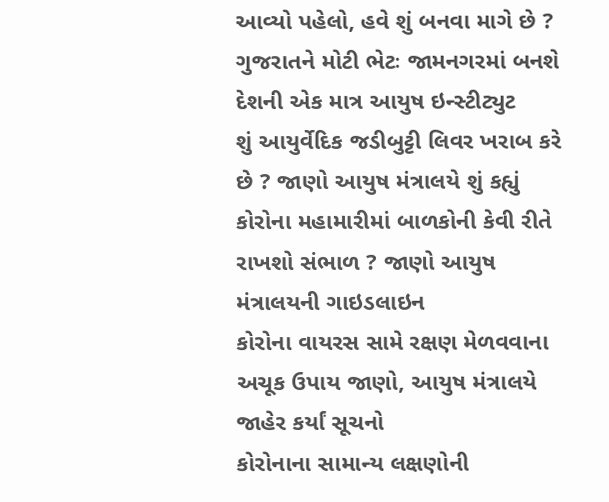આવ્યો પહેલો, હવે શું બનવા માગે છે ?
ગુજરાતને મોટી ભેટઃ જામનગરમાં બનશે દેશની એક માત્ર આયુષ ઇન્સ્ટીટ્યુટ
શું આયુર્વેદિક જડીબુટ્ટી લિવર ખરાબ કરે છે ? જાણો આયુષ મંત્રાલયે શું કહ્યું
કોરોના મહામારીમાં બાળકોની કેવી રીતે રાખશો સંભાળ ? જાણો આયુષ મંત્રાલયની ગાઇડલાઇન
કોરોના વાયરસ સામે રક્ષણ મેળવવાના અચૂક ઉપાય જાણો, આયુષ મંત્રાલયે જાહેર કર્યાં સૂચનો
કોરોનાના સામાન્ય લક્ષણોની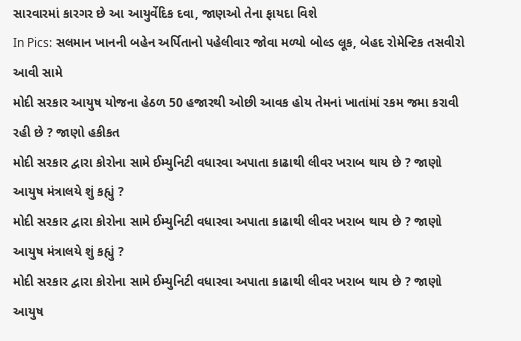સારવારમાં કારગર છે આ આયુર્વેદિક દવા, જાણઓ તેના ફાયદા વિશે
In Pics: સલમાન ખાનની બહેન અર્પિતાનો પહેલીવાર જોવા મળ્યો બોલ્ડ લૂક, બેહદ રોમેન્ટિક તસવીરો આવી સામે
મોદી સરકાર આયુષ યોજના હેઠળ 50 હજારથી ઓછી આવક હોય તેમનાં ખાતાંમાં રકમ જમા કરાવી રહી છે ? જાણો હકીકત
મોદી સરકાર દ્વારા કોરોના સામે ઈમ્યુનિટી વધારવા અપાતા કાઢાથી લીવર ખરાબ થાય છે ? જાણો આયુષ મંત્રાલયે શું કહ્યું ?
મોદી સરકાર દ્વારા કોરોના સામે ઈમ્યુનિટી વધારવા અપાતા કાઢાથી લીવર ખરાબ થાય છે ? જાણો આયુષ મંત્રાલયે શું કહ્યું ?
મોદી સરકાર દ્વારા કોરોના સામે ઈમ્યુનિટી વધારવા અપાતા કાઢાથી લીવર ખરાબ થાય છે ? જાણો આયુષ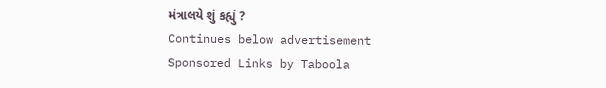મંત્રાલયે શું કહ્યું ?
Continues below advertisement
Sponsored Links by Taboola